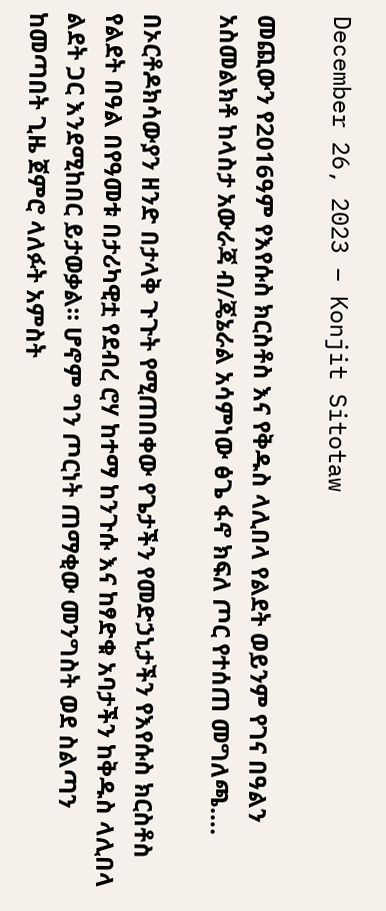December 26, 2023 – Konjit Sitotaw

መጪውን የ2016ዓም የእየሱስ ክርስቶስ እና የቅዱስ ላሊበላ የልደት ወይንም የገና በዓልን አስመልክቶ ከላስታ አውራጃ ብ/ጄኔራል አሳምነው ፅጌ ፋኖ ክፍለ ጦር የተሰጠ መግለጫ….

በኦርቶዶክሳውያን ዘንድ በታላቅ ጉጉት የሚጠበቀው የጌታችን የመድኃኒታችን የእየሱስ ክርስቶስ የልደት በዓል በየዓመቱ በታሪካዊቷ የደብረ ሮሃ ከተማ ከንጉሱ እና ከፃድቁ አባታችን ከቅዱስ ላሊበላ ልደት ጋር እንደሚከበር ይታወቃል። ሆኖም ግን ጦርነት ጠማቂው መንግስት ወደ ስልጣን ከመጣበት ጊዜ ጀምሮ ላለፉት አምስት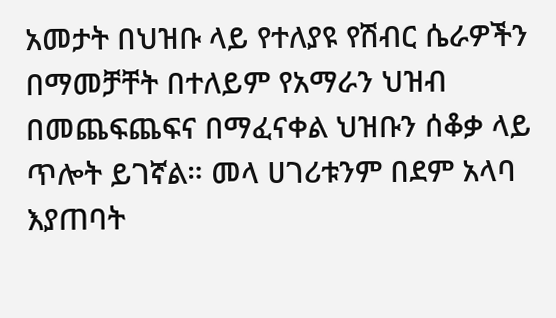አመታት በህዝቡ ላይ የተለያዩ የሽብር ሴራዎችን በማመቻቸት በተለይም የአማራን ህዝብ በመጨፍጨፍና በማፈናቀል ህዝቡን ሰቆቃ ላይ ጥሎት ይገኛል። መላ ሀገሪቱንም በደም አላባ እያጠባት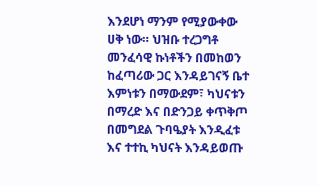እንደሆነ ማንም የሚያውቀው ሀቅ ነው። ህዝቡ ተረጋግቶ መንፈሳዊ ኩነቶችን በመከወን ከፈጣሪው ጋር እንዳይገናኝ ቤተ እምነቱን በማውደም፣ ካህናቱን በማረድ እና በድንጋይ ቀጥቅጦ በመግደል ጉባዔያት እንዲፈቱ እና ተተኪ ካህናት እንዳይወጡ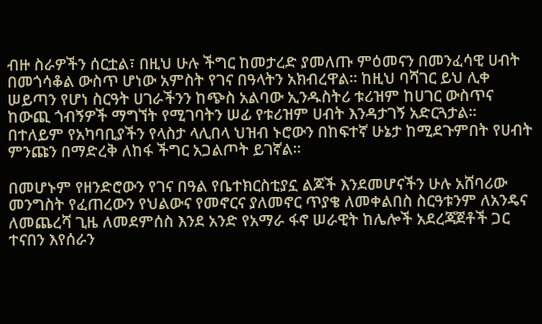ብዙ ስራዎችን ሰርቷል፣ በዚህ ሁሉ ችግር ከመታረድ ያመለጡ ምዕመናን በመንፈሳዊ ሀብት በመጎሳቆል ውስጥ ሆነው አምስት የገና በዓላትን አክብረዋል። ከዚህ ባሻገር ይህ ሊቀ ሠይጣን የሆነ ስርዓት ሀገራችንን ከጭስ አልባው ኢንዱስትሪ ቱሪዝም ከሀገር ውስጥና ከውጪ ጎብኝዎች ማግኘት የሚገባትን ሠፊ የቱሪዝም ሀብት እንዳታገኝ አድርጓታል። በተለይም የአካባቢያችን የላስታ ላሊበላ ህዝብ ኑሮውን በከፍተኛ ሁኔታ ከሚደጉምበት የሀብት ምንጩን በማድረቅ ለከፋ ችግር አጋልጦት ይገኛል።

በመሆኑም የዘንድሮውን የገና በዓል የቤተክርስቲያኗ ልጆች እንደመሆናችን ሁሉ አሸባሪው መንግስት የፈጠረውን የህልውና የመኖርና ያለመኖር ጥያቄ ለመቀልበስ ስርዓቱንም ለአንዴና ለመጨረሻ ጊዜ ለመደምሰስ እንደ አንድ የአማራ ፋኖ ሠራዊት ከሌሎች አደረጃጀቶች ጋር ተናበን እየሰራን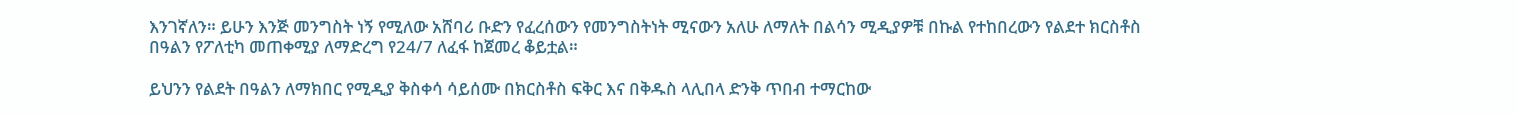እንገኛለን። ይሁን እንጅ መንግስት ነኝ የሚለው አሸባሪ ቡድን የፈረሰውን የመንግስትነት ሚናውን አለሁ ለማለት በልሳን ሚዲያዎቹ በኩል የተከበረውን የልደተ ክርስቶስ በዓልን የፖለቲካ መጠቀሚያ ለማድረግ የ24/7 ለፈፋ ከጀመረ ቆይቷል።

ይህንን የልደት በዓልን ለማክበር የሚዲያ ቅስቀሳ ሳይሰሙ በክርስቶስ ፍቅር እና በቅዱስ ላሊበላ ድንቅ ጥበብ ተማርከው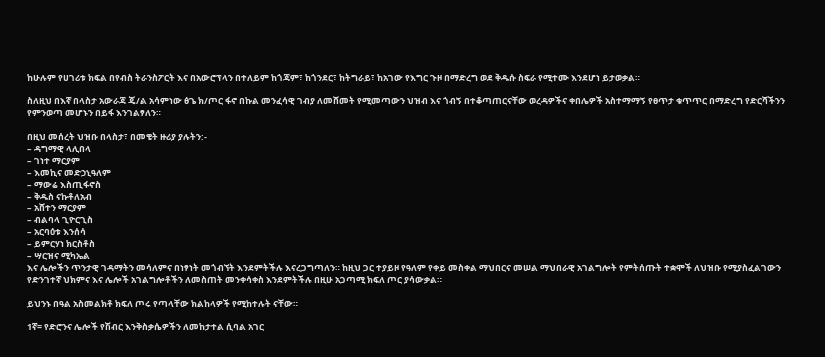ከሁሉም የሀገሪቱ ክፍል በየብስ ትራንስፖርት እና በአውሮፕላን በተለይም ከጎጃም፣ ከጎንደር፣ ከትግራይ፣ ከአገው የእግር ጉዞ በማድረግ ወደ ቅዱሱ ስፍራ የሚተሙ እንደሆነ ይታወቃል።

ስለዚህ በእኛ በላስታ አውራጃ ጄ/ል አሳምነው ፅጌ ክ/ጦር ፋኖ በኩል መንፈሳዊ ገብያ ለመሸመት የሚመጣውን ህዝብ እና ጎብኝ በተቆጣጠርናቸው ወረዳዎችና ቀበሌዎች አስተማማኝ የፀጥታ ቁጥጥር በማድረግ የድርሻችንን የምንወጣ መሆኑን በይፋ እንገልፃለን።

በዚህ መሰረት ህዝቡ በላስታ፣ በመቄት ዙሪያ ያሉትን:-
– ዳግማዊ ላሊበላ
– ገነተ ማርያም
– እመኪና መድኃኒዓለም
– ማውሬ እስጢፋኖስ
– ቅዱስ ናኩቶለአብ
– አሸተን ማርያም
– ብልባላ ጊዮርጊስ
– አርባዕቱ እንሰሳ
– ይምርሃነ ክርስቶስ
– ሣርዝና ሚካኤል
እና ሌሎችን ጥንታዊ ገዳማትን መሳለምና በነፃነት መጎብኘት እንደምትችሉ እናረጋግጣለን። ከዚህ ጋር ተያይዞ የዓለም የቀይ መስቀል ማህበርና መሠል ማህበራዊ አገልግሎት የምትሰጡት ተቋሞች ለህዝቡ የሚያስፈልገውን የድንገተኛ ህክምና እና ሌሎች አገልግሎቶችን ለመስጠት መንቀሳቀስ እንደምትችሉ በዚሁ አጋጣሚ ክፍለ ጦር ያሳውቃል።

ይህንኑ በዓል አስመልክቶ ክፍለ ጦሩ የጣላቸው ክልከላዎች የሚከተሉት ናቸው።

1ኛ= የድሮንና ሌሎች የሽብር እንቅስቃሴዎችን ለመከታተል ሲባል አገር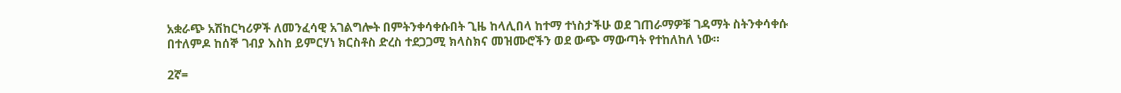አቋራጭ አሽከርካሪዎች ለመንፈሳዊ አገልግሎት በምትንቀሳቀሱበት ጊዜ ከላሊበላ ከተማ ተነስታችሁ ወደ ገጠራማዎቹ ገዳማት ስትንቀሳቀሱ በተለምዶ ከሰኞ ገብያ እስከ ይምርሃነ ክርስቶስ ድረስ ተደጋጋሚ ክላስክና መዝሙሮችን ወደ ውጭ ማውጣት የተከለከለ ነው።

2ኛ=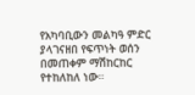የአካባቢውን መልካዓ ምድር ያላገናዘበ የፍጥነት ወሰን በመጠቀም ማሽከርከር የተከለከለ ነው።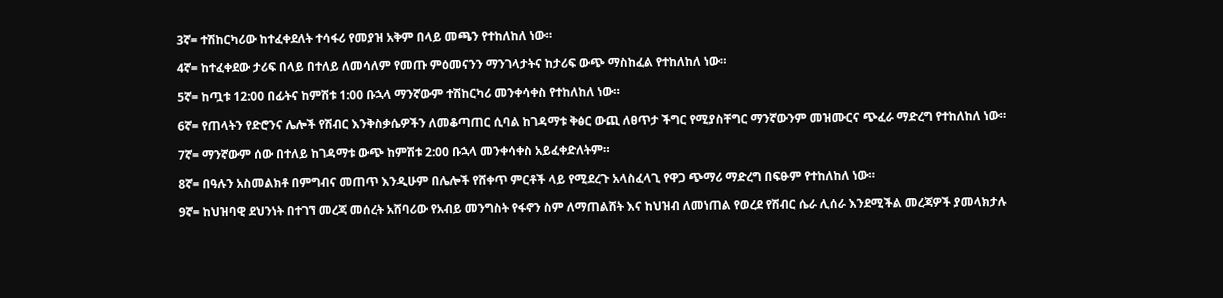3ኛ= ተሽከርካሪው ከተፈቀደለት ተሳፋሪ የመያዝ አቅም በላይ መጫን የተከለከለ ነው።

4ኛ= ከተፈቀደው ታሪፍ በላይ በተለይ ለመሳለም የመጡ ምዕመናንን ማንገላታትና ከታሪፍ ውጭ ማስከፈል የተከለከለ ነው።

5ኛ= ከጧቱ 12:00 በፊትና ከምሽቱ 1:00 ቡኋላ ማንኛውም ተሽከርካሪ መንቀሳቀስ የተከለከለ ነው።

6ኛ= የጠላትን የድሮንና ሌሎች የሽብር እንቅስቃሴዎችን ለመቆጣጠር ሲባል ከገዳማቱ ቅፅር ውጪ ለፀጥታ ችግር የሚያስቸግር ማንኛውንም መዝሙርና ጭፈራ ማድረግ የተከለከለ ነው።

7ኛ= ማንኛውም ሰው በተለይ ከገዳማቱ ውጭ ከምሽቱ 2:00 ቡኋላ መንቀሳቀስ አይፈቀድለትም።

8ኛ= በዓሉን አስመልክቶ በምግብና መጠጥ እንዲሁም በሌሎች የሸቀጥ ምርቶች ላይ የሚደረጉ አላስፈላጊ የዋጋ ጭማሪ ማድረግ በፍፁም የተከለከለ ነው።

9ኛ= ከህዝባዊ ደህንነት በተገኘ መረጃ መሰረት አሸባሪው የአብይ መንግስት የፋኖን ስም ለማጠልሸት እና ከህዝብ ለመነጠል የወረደ የሽብር ሴራ ሊሰራ እንደሚችል መረጃዎች ያመላክታሉ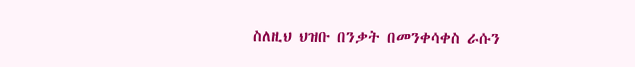ስለዚህ ህዝቡ በንቃት በመንቀሳቀስ ራሱን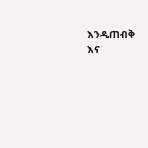እንዲጠብቅ እና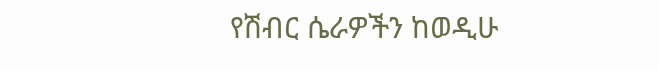የሽብር ሴራዎችን ከወዲሁ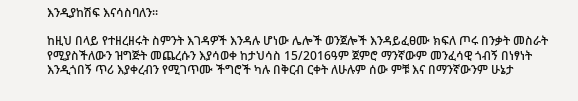እንዲያከሽፍ እናሳስባለን።

ከዚህ በላይ የተዘረዘሩት ስምንት እገዳዎች እንዳሉ ሆነው ሌሎች ወንጀሎች እንዳይፈፀሙ ክፍለ ጦሩ በንቃት መስራት የሚያስችለውን ዝግጅት መጨረሱን እያሳወቀ ከታህሳስ 15/2016ዓም ጀምሮ ማንኛውም መንፈሳዊ ጎብኝ በነፃነት እንዲጎበኝ ጥሪ እያቀረብን የሚገጥሙ ችግሮች ካሉ በቅርብ ርቀት ለሁሉም ሰው ምቹ እና በማንኛውንም ሁኔታ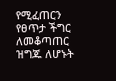የሚፈጠርን የፀጥታ ችግር ለመቆጣጠር ዝግጁ ለሆኑት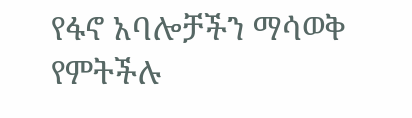የፋኖ አባሎቻችን ማሳወቅ የምትችሉ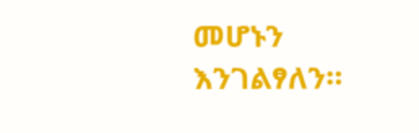መሆኑን እንገልፃለን።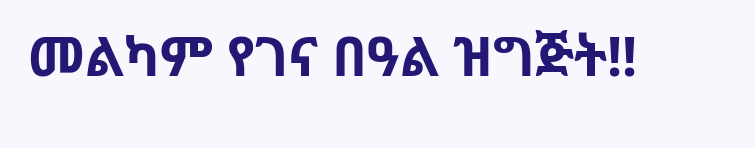መልካም የገና በዓል ዝግጅት!!